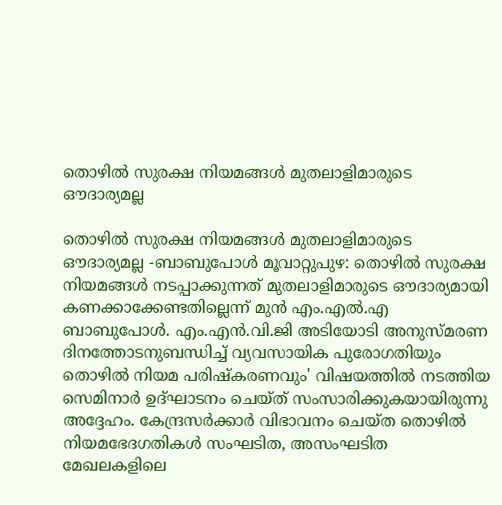തൊഴില്‍ സുരക്ഷ നിയമങ്ങള്‍ മുതലാളിമാരുടെ ഔദാര്യമല്ല

തൊഴില്‍ സുരക്ഷ നിയമങ്ങള്‍ മുതലാളിമാരുടെ ഔദാര്യമല്ല -ബാബുപോള്‍ മൂവാറ്റുപുഴ: തൊഴില്‍ സുരക്ഷ നിയമങ്ങള്‍ നടപ്പാക്കുന്നത് മുതലാളിമാരുടെ ഔദാര്യമായി കണക്കാക്കേണ്ടതില്ലെന്ന് മുൻ എം.എൽ.എ ബാബുപോള്‍. എം.എന്‍.വി.ജി അടിയോടി അനുസ്മരണ ദിനത്തോടനുബന്ധിച്ച് വ്യവസായിക പുരോഗതിയും തൊഴില്‍ നിയമ പരിഷ്‌കരണവും' വിഷയത്തില്‍ നടത്തിയ സെമിനാര്‍ ഉദ്ഘാടനം ചെയ്ത് സംസാരിക്കുകയായിരുന്നു അദ്ദേഹം. കേന്ദ്രസർക്കാർ വിഭാവനം ചെയ്ത തൊഴില്‍ നിയമഭേദഗതികള്‍ സംഘടിത, അസംഘടിത മേഖലകളിലെ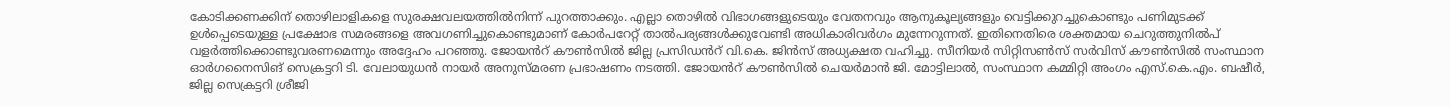കോടിക്കണക്കിന് തൊഴിലാളികളെ സുരക്ഷവലയത്തില്‍നിന്ന് പുറത്താക്കും. എല്ലാ തൊഴില്‍ വിഭാഗങ്ങളുടെയും വേതനവും ആനുകൂല്യങ്ങളും വെട്ടിക്കുറച്ചുകൊണ്ടും പണിമുടക്ക് ഉള്‍പ്പെടെയുള്ള പ്രക്ഷോഭ സമരങ്ങളെ അവഗണിച്ചുകൊണ്ടുമാണ് കോര്‍പറേറ്റ് താല്‍പര്യങ്ങള്‍ക്കുവേണ്ടി അധികാരിവര്‍ഗം മുന്നേറുന്നത്. ഇതിനെതിരെ ശക്തമായ ചെറുത്തുനില്‍പ് വളര്‍ത്തിക്കൊണ്ടുവരണമെന്നും അദ്ദേഹം പറഞ്ഞു. ജോയൻറ് കൗണ്‍സില്‍ ജില്ല പ്രസിഡൻറ് വി.കെ. ജിന്‍സ് അധ്യക്ഷത വഹിച്ചു. സീനിയര്‍ സിറ്റിസണ്‍സ് സര്‍വിസ് കൗണ്‍സില്‍ സംസ്ഥാന ഓര്‍ഗനൈസിങ് സെക്രട്ടറി ടി. വേലായുധന്‍ നായര്‍ അനുസ്മരണ പ്രഭാഷണം നടത്തി. ജോയൻറ് കൗണ്‍സില്‍ ചെയര്‍മാന്‍ ജി. മോട്ടിലാല്‍, സംസ്ഥാന കമ്മിറ്റി അംഗം എസ്.കെ.എം. ബഷീര്‍, ജില്ല സെക്രട്ടറി ശ്രീജി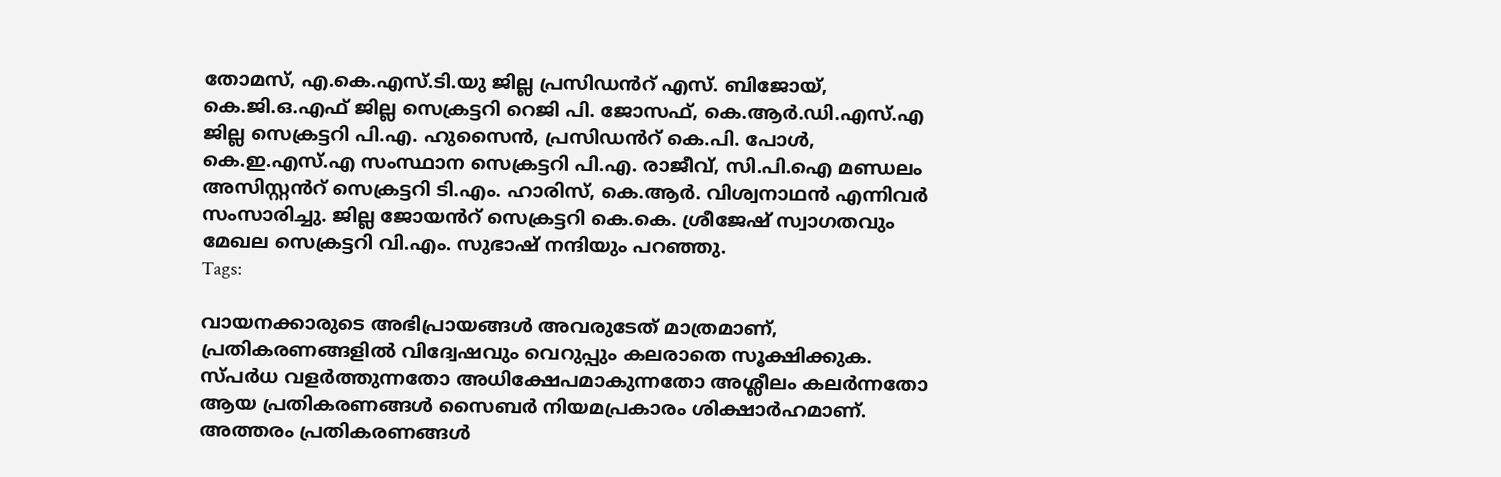തോമസ്, എ.കെ.എസ്.ടി.യു ജില്ല പ്രസിഡൻറ് എസ്. ബിജോയ്, കെ.ജി.ഒ.എഫ് ജില്ല സെക്രട്ടറി റെജി പി. ജോസഫ്, കെ.ആര്‍.ഡി.എസ്.എ ജില്ല സെക്രട്ടറി പി.എ. ഹുസൈന്‍, പ്രസിഡൻറ് കെ.പി. പോള്‍, കെ.ഇ.എസ്.എ സംസ്ഥാന സെക്രട്ടറി പി.എ. രാജീവ്, സി.പി.ഐ മണ്ഡലം അസിസ്റ്റൻറ് സെക്രട്ടറി ടി.എം. ഹാരിസ്, കെ.ആര്‍. വിശ്വനാഥന്‍ എന്നിവർ സംസാരിച്ചു. ജില്ല ജോയൻറ് സെക്രട്ടറി കെ.കെ. ശ്രീജേഷ് സ്വാഗതവും മേഖല സെക്രട്ടറി വി.എം. സുഭാഷ് നന്ദിയും പറഞ്ഞു.
Tags:

വായനക്കാരുടെ അഭിപ്രായങ്ങള്‍ അവരുടേത് മാത്രമാണ്, പ്രതികരണങ്ങളിൽ വിദ്വേഷവും വെറുപ്പും കലരാതെ സൂക്ഷിക്കുക. സ്പർധ വളർത്തുന്നതോ അധിക്ഷേപമാകുന്നതോ അശ്ലീലം കലർന്നതോ ആയ പ്രതികരണങ്ങൾ സൈബർ നിയമപ്രകാരം ശിക്ഷാർഹമാണ്. അത്തരം പ്രതികരണങ്ങൾ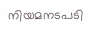നിയമനടപടി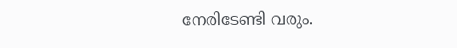നേരിടേണ്ടി വരും.